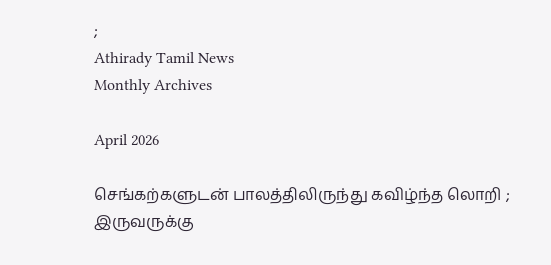;
Athirady Tamil News
Monthly Archives

April 2026

செங்கற்களுடன் பாலத்திலிருந்து கவிழ்ந்த லொறி ; இருவருக்கு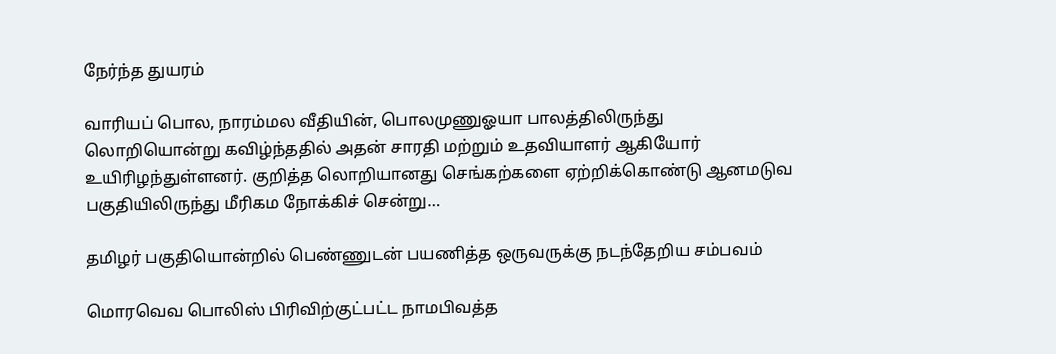நேர்ந்த துயரம்

வாரியப் பொல, நாரம்மல வீதியின், பொலமுணுஓயா பாலத்திலிருந்து லொறியொன்று கவிழ்ந்ததில் அதன் சாரதி மற்றும் உதவியாளர் ஆகியோர் உயிரிழந்துள்ளனர். குறித்த லொறியானது செங்கற்களை ஏற்றிக்கொண்டு ஆனமடுவ பகுதியிலிருந்து மீரிகம நோக்கிச் சென்று…

தமிழர் பகுதியொன்றில் பெண்ணுடன் பயணித்த ஒருவருக்கு நடந்தேறிய சம்பவம்

மொரவெவ பொலிஸ் பிரிவிற்குட்பட்ட நாமபிவத்த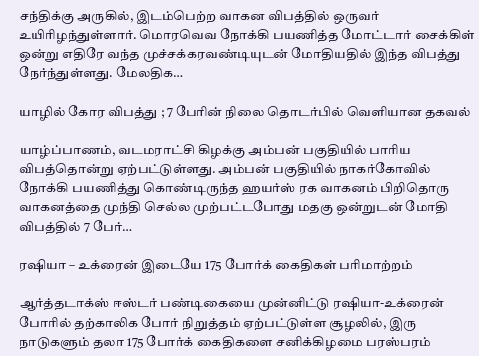சந்திக்கு அருகில், இடம்பெற்ற வாகன விபத்தில் ஒருவர் உயிரிழந்துள்ளார். மொரவெவ நோக்கி பயணித்த மோட்டார் சைக்கிள் ஒன்று எதிரே வந்த முச்சக்கரவண்டியுடன் மோதியதில் இந்த விபத்து நேர்ந்துள்ளது. மேலதிக…

யாழில் கோர விபத்து ; 7 பேரின் நிலை தொடர்பில் வெளியான தகவல்

யாழ்ப்பாணம், வடமராட்சி கிழக்கு அம்பன் பகுதியில் பாரிய விபத்தொன்று ஏற்பட்டுள்ளது. அம்பன் பகுதியில் நாகர்கோவில் நோக்கி பயணித்து கொண்டிருந்த ஹயர்ஸ் ரக வாகனம் பிறிதொரு வாகனத்தை முந்தி செல்ல முற்பட்டபோது மதகு ஒன்றுடன் மோதி விபத்தில் 7 பேர்…

ரஷியா – உக்ரைன் இடையே 175 போர்க் கைதிகள் பரிமாற்றம்

ஆர்த்தடாக்ஸ் ஈஸ்டர் பண்டிகையை முன்னிட்டு ரஷியா-உக்ரைன் போரில் தற்காலிக போர் நிறுத்தம் ஏற்பட்டுள்ள சூழலில், இரு நாடுகளும் தலா 175 போர்க் கைதிகளை சனிக்கிழமை பரஸ்பரம்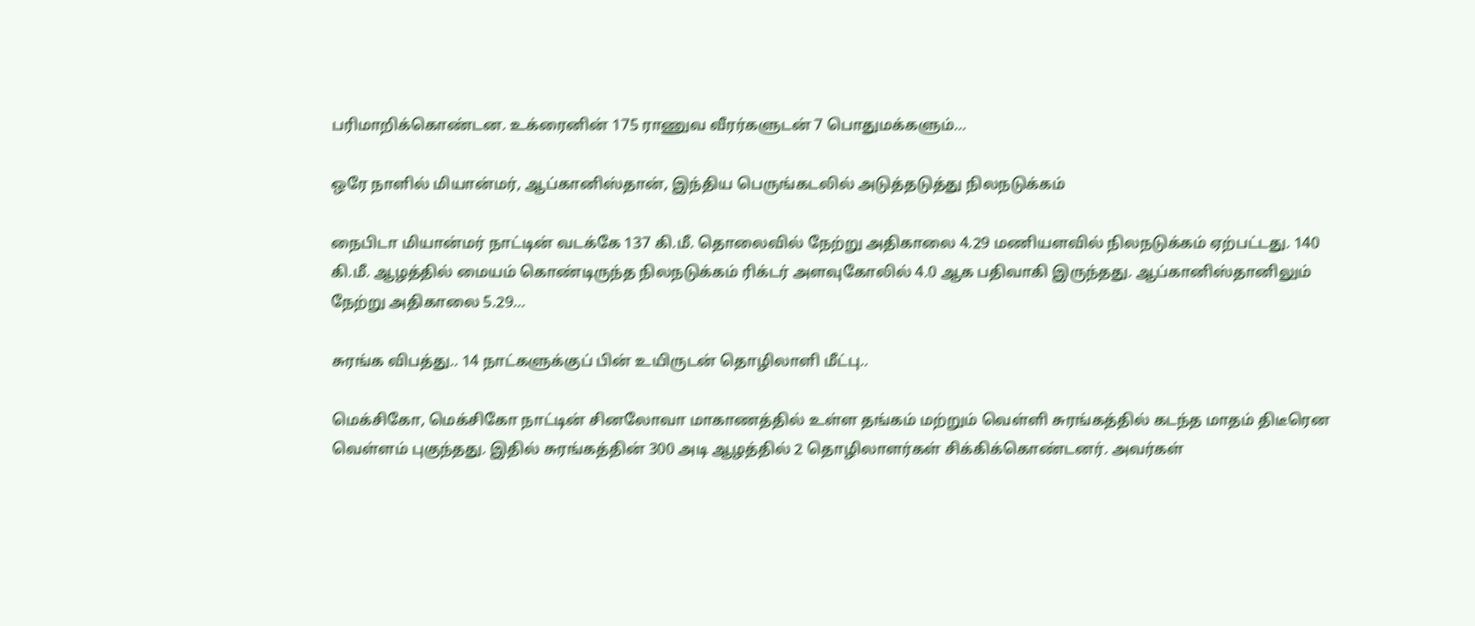பரிமாறிக்கொண்டன. உக்ரைனின் 175 ராணுவ வீரர்களுடன் 7 பொதுமக்களும்…

ஒரே நாளில் மியான்மர், ஆப்கானிஸ்தான், இந்திய பெருங்கடலில் அடுத்தடுத்து நிலநடுக்கம்

நைபிடா மியான்மர் நாட்டின் வடக்கே 137 கி.மீ. தொலைவில் நேற்று அதிகாலை 4.29 மணியளவில் நிலநடுக்கம் ஏற்பட்டது. 140 கி.மீ. ஆழத்தில் மையம் கொண்டிருந்த நிலநடுக்கம் ரிக்டர் அளவுகோலில் 4.0 ஆக பதிவாகி இருந்தது. ஆப்கானிஸ்தானிலும் நேற்று அதிகாலை 5.29…

சுரங்க விபத்து.. 14 நாட்களுக்குப் பின் உயிருடன் தொழிலாளி மீட்பு..

மெக்சிகோ, மெக்சிகோ நாட்டின் சினலோவா மாகாணத்தில் உள்ள தங்கம் மற்றும் வெள்ளி சுரங்கத்தில் கடந்த மாதம் திடீரென வெள்ளம் புகுந்தது. இதில் சுரங்கத்தின் 300 அடி ஆழத்தில் 2 தொழிலாளர்கள் சிக்கிக்கொண்டனர். அவர்கள்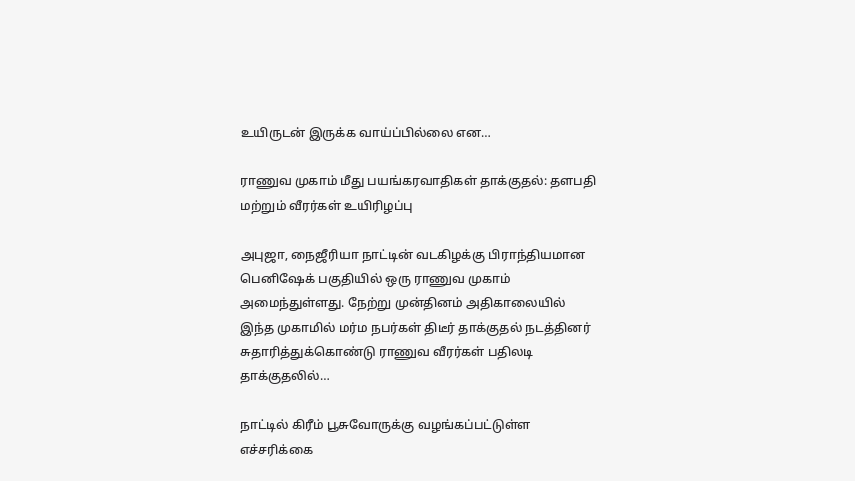உயிருடன் இருக்க வாய்ப்பில்லை என…

ராணுவ முகாம் மீது பயங்கரவாதிகள் தாக்குதல்: தளபதி மற்றும் வீரர்கள் உயிரிழப்பு

அபுஜா, நைஜீரியா நாட்டின் வடகிழக்கு பிராந்தியமான பெனிஷேக் பகுதியில் ஒரு ராணுவ முகாம் அமைந்துள்ளது. நேற்று முன்தினம் அதிகாலையில் இந்த முகாமில் மர்ம நபர்கள் திடீர் தாக்குதல் நடத்தினர் சுதாரித்துக்கொண்டு ராணுவ வீரர்கள் பதிலடி தாக்குதலில்…

நாட்டில் கிரீம் பூசுவோருக்கு வழங்கப்பட்டுள்ள எச்சரிக்கை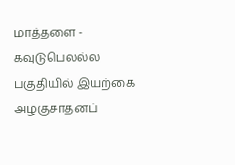மாத்தளை - கவுடுபெலல்ல பகுதியில் இயற்கை அழகுசாதனப்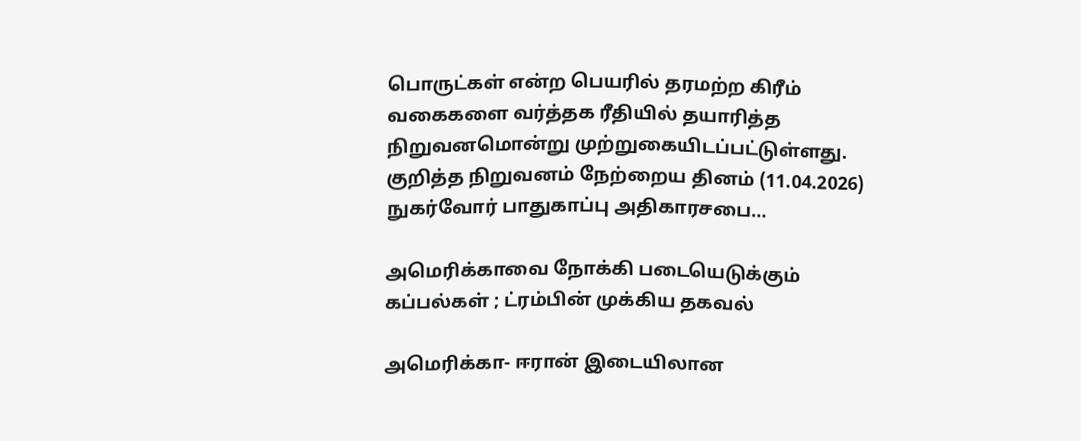பொருட்கள் என்ற பெயரில் தரமற்ற கிரீம் வகைகளை வர்த்தக ரீதியில் தயாரித்த நிறுவனமொன்று முற்றுகையிடப்பட்டுள்ளது. குறித்த நிறுவனம் நேற்றைய தினம் (11.04.2026) நுகர்வோர் பாதுகாப்பு அதிகாரசபை…

அமெரிக்காவை நோக்கி படையெடுக்கும் கப்பல்கள் ; ட்ரம்பின் முக்கிய தகவல்

அமெரிக்கா- ஈரான் இடையிலான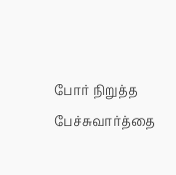போர் நிறுத்த பேச்சுவார்த்தை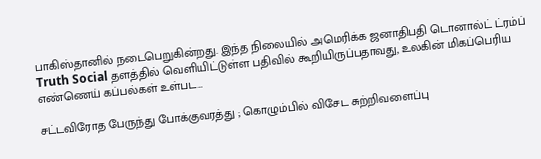பாகிஸ்தானில் நடைபெறுகின்றது. இந்த நிலையில் அமெரிக்க ஜனாதிபதி டொனால்ட் ட்ரம்ப் Truth Social தளத்தில் வெளியிட்டுள்ள பதிவில் கூறியிருப்பதாவது, உலகின் மிகப்பெரிய எண்ணெய் கப்பல்கள் உள்பட…

சட்டவிரோத பேருந்து போக்குவரத்து ; கொழும்பில் விசேட சுற்றிவளைப்பு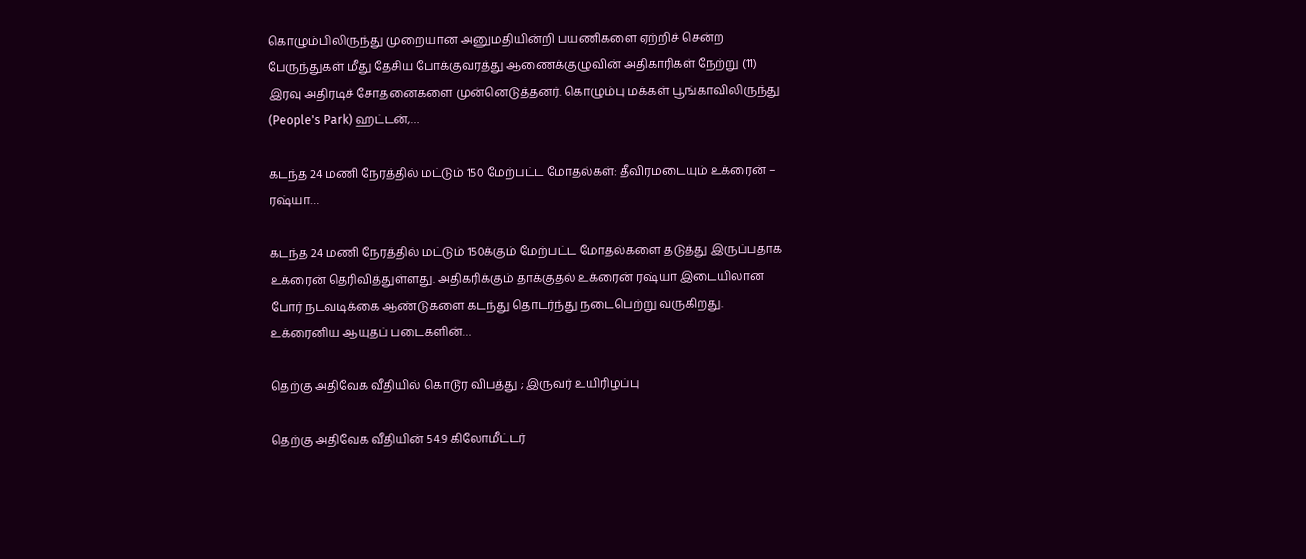கொழும்பிலிருந்து முறையான அனுமதியின்றி பயணிகளை ஏற்றிச் சென்ற பேருந்துகள் மீது தேசிய போக்குவரத்து ஆணைக்குழுவின் அதிகாரிகள் நேற்று (11) இரவு அதிரடிச் சோதனைகளை முன்னெடுத்தனர். கொழும்பு மக்கள் பூங்காவிலிருந்து (People's Park) ஹட்டன்,…

கடந்த 24 மணி நேரத்தில் மட்டும் 150 மேற்பட்ட மோதல்கள்: தீவிரமடையும் உக்ரைன் – ரஷ்யா…

கடந்த 24 மணி நேரத்தில் மட்டும் 150க்கும் மேற்பட்ட மோதல்களை தடுத்து இருப்பதாக உக்ரைன் தெரிவித்துள்ளது. அதிகரிக்கும் தாக்குதல் உக்ரைன் ரஷ்யா இடையிலான போர் நடவடிக்கை ஆண்டுகளை கடந்து தொடர்ந்து நடைபெற்று வருகிறது. உக்ரைனிய ஆயுதப் படைகளின்…

தெற்கு அதிவேக வீதியில் கொடூர விபத்து ; இருவர் உயிரிழப்பு

தெற்கு அதிவேக வீதியின் 54.9 கிலோமீட்டர்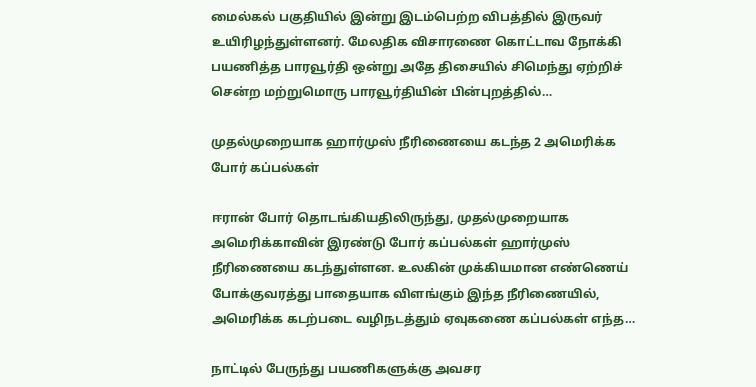மைல்கல் பகுதியில் இன்று இடம்பெற்ற விபத்தில் இருவர் உயிரிழந்துள்ளனர். மேலதிக விசாரணை கொட்டாவ நோக்கி பயணித்த பாரவூர்தி ஒன்று அதே திசையில் சிமெந்து ஏற்றிச் சென்ற மற்றுமொரு பாரவூர்தியின் பின்புறத்தில்…

முதல்முறையாக ஹார்முஸ் நீரிணையை கடந்த 2 அமெரிக்க போர் கப்பல்கள்

ஈரான் போர் தொடங்கியதிலிருந்து, முதல்முறையாக அமெரிக்காவின் இரண்டு போர் கப்பல்கள் ஹார்முஸ் நீரிணையை கடந்துள்ளன. உலகின் முக்கியமான எண்ணெய் போக்குவரத்து பாதையாக விளங்கும் இந்த நீரிணையில், அமெரிக்க கடற்படை வழிநடத்தும் ஏவுகணை கப்பல்கள் எந்த…

நாட்டில் பேருந்து பயணிகளுக்கு அவசர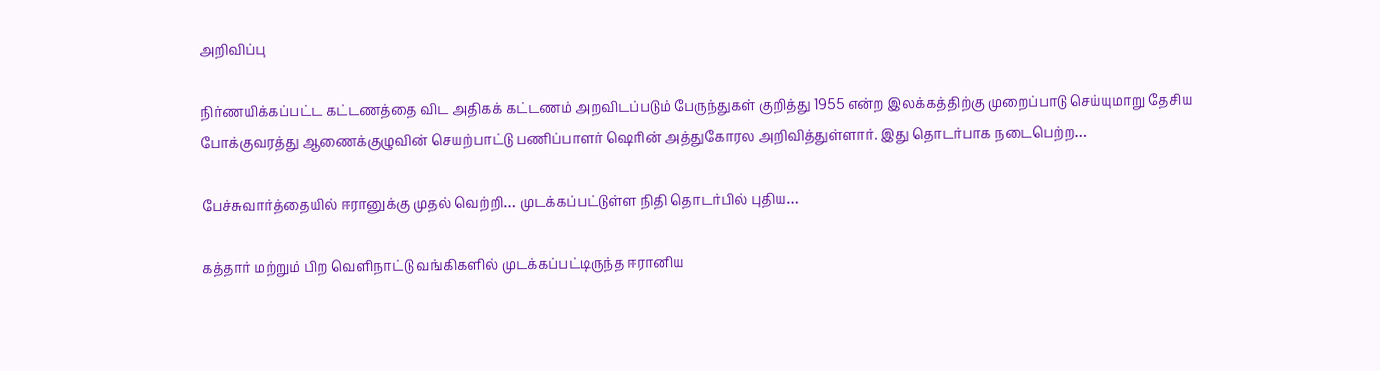அறிவிப்பு

நிர்ணயிக்கப்பட்ட கட்டணத்தை விட அதிகக் கட்டணம் அறவிடப்படும் பேருந்துகள் குறித்து 1955 என்ற இலக்கத்திற்கு முறைப்பாடு செய்யுமாறு தேசிய போக்குவரத்து ஆணைக்குழுவின் செயற்பாட்டு பணிப்பாளர் ஷெரின் அத்துகோரல அறிவித்துள்ளார். இது தொடர்பாக நடைபெற்ற…

பேச்சுவார்த்தையில் ஈரானுக்கு முதல் வெற்றி… முடக்கப்பட்டுள்ள நிதி தொடர்பில் புதிய…

கத்தார் மற்றும் பிற வெளிநாட்டு வங்கிகளில் முடக்கப்பட்டிருந்த ஈரானிய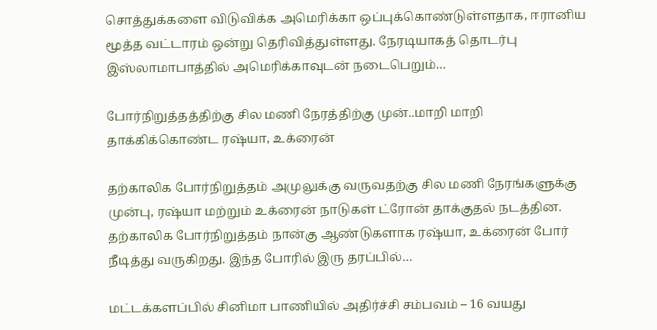சொத்துக்களை விடுவிக்க அமெரிக்கா ஒப்புக்கொண்டுள்ளதாக, ஈரானிய மூத்த வட்டாரம் ஒன்று தெரிவித்துள்ளது. நேரடியாகத் தொடர்பு இஸ்லாமாபாத்தில் அமெரிக்காவுடன் நடைபெறும்…

போர்நிறுத்தத்திற்கு சில மணி நேரத்திற்கு முன்..மாறி மாறி தாக்கிக்கொண்ட ரஷ்யா, உக்ரைன்

தற்காலிக போர்நிறுத்தம் அமுலுக்கு வருவதற்கு சில மணி நேரங்களுக்கு முன்பு, ரஷ்யா மற்றும் உக்ரைன் நாடுகள் ட்ரோன் தாக்குதல் நடத்தின. தற்காலிக போர்நிறுத்தம் நான்கு ஆண்டுகளாக ரஷ்யா, உக்ரைன் போர் நீடித்து வருகிறது. இந்த போரில் இரு தரப்பில்…

மட்டக்களப்பில் சினிமா பாணியில் அதிர்ச்சி சம்பவம் – 16 வயது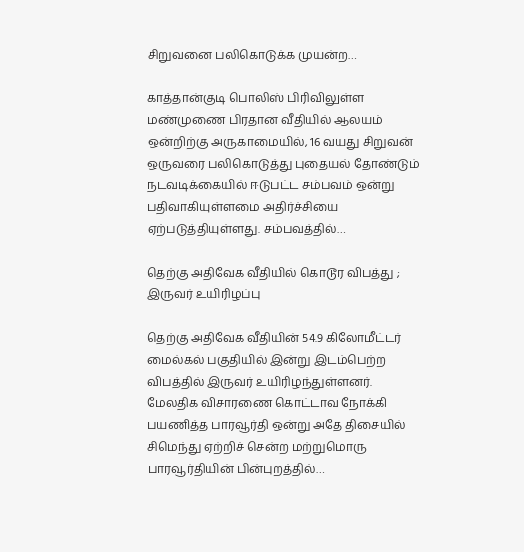சிறுவனை பலிகொடுக்க முயன்ற…

காத்தான்குடி பொலிஸ் பிரிவிலுள்ள மண்முணை பிரதான வீதியில் ஆலயம் ஒன்றிற்கு அருகாமையில், 16 வயது சிறுவன் ஒருவரை பலிகொடுத்து புதையல் தோண்டும் நடவடிக்கையில் ஈடுபட்ட சம்பவம் ஒன்று பதிவாகியுள்ளமை அதிர்ச்சியை ஏற்படுத்தியுள்ளது. சம்பவத்தில்…

தெற்கு அதிவேக வீதியில் கொடூர விபத்து ; இருவர் உயிரிழப்பு

தெற்கு அதிவேக வீதியின் 54.9 கிலோமீட்டர் மைல்கல் பகுதியில் இன்று இடம்பெற்ற விபத்தில் இருவர் உயிரிழந்துள்ளனர். மேலதிக விசாரணை கொட்டாவ நோக்கி பயணித்த பாரவூர்தி ஒன்று அதே திசையில் சிமெந்து ஏற்றிச் சென்ற மற்றுமொரு பாரவூர்தியின் பின்புறத்தில்…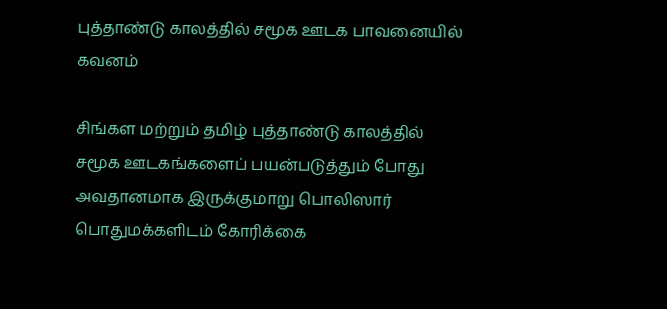புத்தாண்டு காலத்தில் சமூக ஊடக பாவனையில் கவனம்

சிங்கள மற்றும் தமிழ் புத்தாண்டு காலத்தில் சமூக ஊடகங்களைப் பயன்படுத்தும் போது அவதானமாக இருக்குமாறு பொலிஸார் பொதுமக்களிடம் கோரிக்கை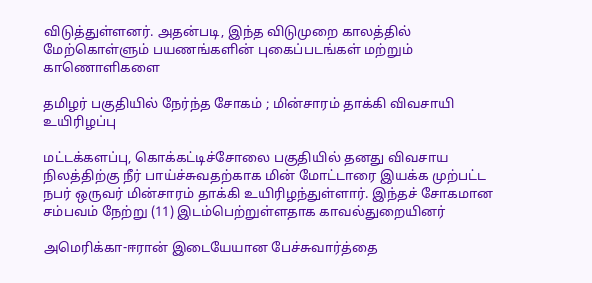விடுத்துள்ளனர். அதன்படி, இந்த விடுமுறை காலத்தில் மேற்கொள்ளும் பயணங்களின் புகைப்படங்கள் மற்றும் காணொளிகளை

தமிழர் பகுதியில் நேர்ந்த சோகம் ; மின்சாரம் தாக்கி விவசாயி உயிரிழப்பு

மட்டக்களப்பு, கொக்கட்டிச்சோலை பகுதியில் தனது விவசாய நிலத்திற்கு நீர் பாய்ச்சுவதற்காக மின் மோட்டாரை இயக்க முற்பட்ட நபர் ஒருவர் மின்சாரம் தாக்கி உயிரிழந்துள்ளார். இந்தச் சோகமான சம்பவம் நேற்று (11) இடம்பெற்றுள்ளதாக காவல்துறையினர்

அமெரிக்கா-ஈரான் இடையேயான பேச்சுவார்த்தை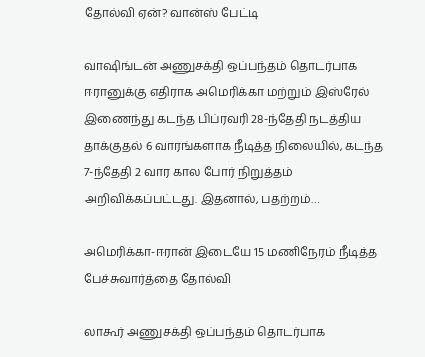தோல்வி ஏன்? வான்ஸ் பேட்டி

வாஷிங்டன் அணுசக்தி ஒப்பந்தம் தொடர்பாக ஈரானுக்கு எதிராக அமெரிக்கா மற்றும் இஸ்ரேல் இணைந்து கடந்த பிப்ரவரி 28-ந்தேதி நடத்திய தாக்குதல் 6 வாரங்களாக நீடித்த நிலையில், கடந்த 7-ந்தேதி 2 வார கால போர் நிறுத்தம் அறிவிக்கப்பட்டது. இதனால், பதற்றம்…

அமெரிக்கா-ஈரான் இடையே 15 மணிநேரம் நீடித்த பேச்சுவார்த்தை தோல்வி

லாகூர் அணுசக்தி ஒப்பந்தம் தொடர்பாக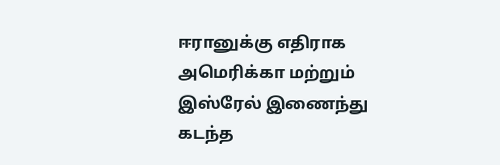ஈரானுக்கு எதிராக அமெரிக்கா மற்றும் இஸ்ரேல் இணைந்து கடந்த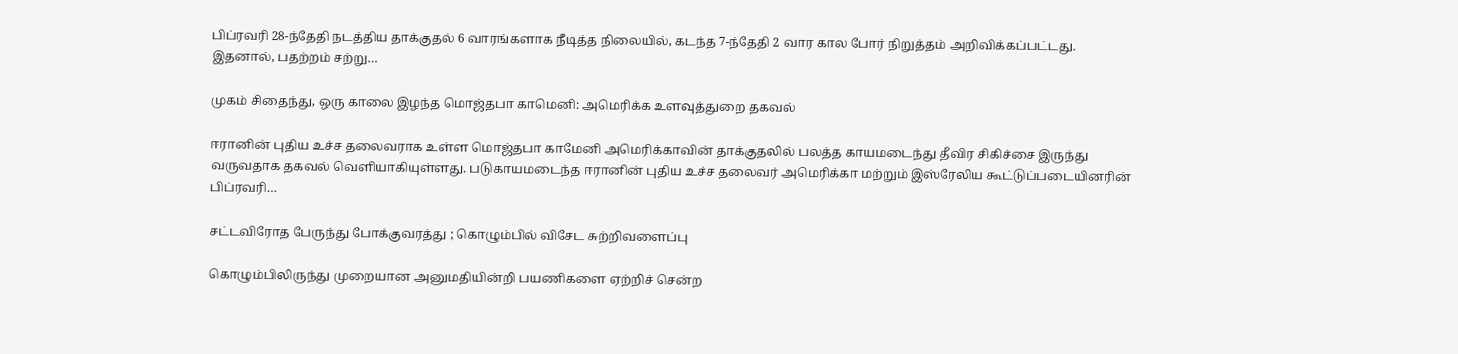பிப்ரவரி 28-ந்தேதி நடத்திய தாக்குதல் 6 வாரங்களாக நீடித்த நிலையில், கடந்த 7-ந்தேதி 2 வார கால போர் நிறுத்தம் அறிவிக்கப்பட்டது. இதனால், பதற்றம் சற்று…

முகம் சிதைந்து, ஒரு காலை இழந்த மொஜ்தபா காமெனி: அமெரிக்க உளவுத்துறை தகவல்

ஈரானின் புதிய உச்ச தலைவராக உள்ள மொஜ்தபா காமேனி அமெரிக்காவின் தாக்குதலில் பலத்த காயமடைந்து தீவிர சிகிச்சை இருந்து வருவதாக தகவல் வெளியாகியுள்ளது. படுகாயமடைந்த ஈரானின் புதிய உச்ச தலைவர் அமெரிக்கா மற்றும் இஸ்ரேலிய கூட்டுப்படையினரின் பிப்ரவரி…

சட்டவிரோத பேருந்து போக்குவரத்து ; கொழும்பில் விசேட சுற்றிவளைப்பு

கொழும்பிலிருந்து முறையான அனுமதியின்றி பயணிகளை ஏற்றிச் சென்ற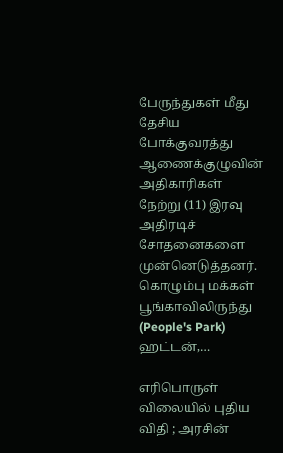பேருந்துகள் மீது தேசிய போக்குவரத்து ஆணைக்குழுவின் அதிகாரிகள் நேற்று (11) இரவு அதிரடிச் சோதனைகளை முன்னெடுத்தனர். கொழும்பு மக்கள் பூங்காவிலிருந்து (People's Park) ஹட்டன்,…

எரிபொருள் விலையில் புதிய விதி ; அரசின்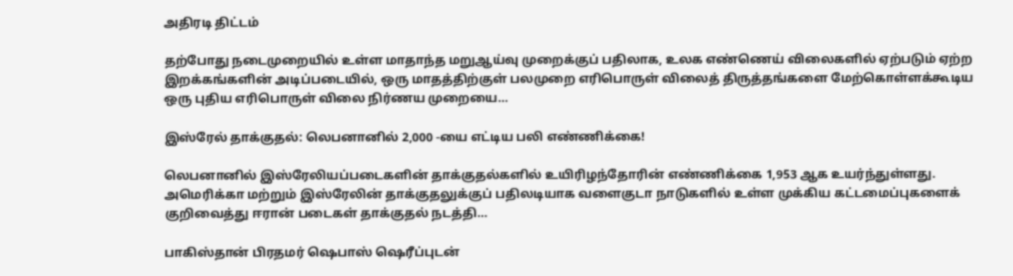அதிரடி திட்டம்

தற்போது நடைமுறையில் உள்ள மாதாந்த மறுஆய்வு முறைக்குப் பதிலாக, உலக எண்ணெய் விலைகளில் ஏற்படும் ஏற்ற இறக்கங்களின் அடிப்படையில், ஒரு மாதத்திற்குள் பலமுறை எரிபொருள் விலைத் திருத்தங்களை மேற்கொள்ளக்கூடிய ஒரு புதிய எரிபொருள் விலை நிர்ணய முறையை…

இஸ்ரேல் தாக்குதல்: லெபனானில் 2,000 -யை எட்டிய பலி எண்ணிக்கை!

லெபனானில் இஸ்ரேலியப்படைகளின் தாக்குதல்களில் உயிரிழந்தோரின் எண்ணிக்கை 1,953 ஆக உயர்ந்துள்ளது. அமெரிக்கா மற்றும் இஸ்ரேலின் தாக்குதலுக்குப் பதிலடியாக வளைகுடா நாடுகளில் உள்ள முக்கிய கட்டமைப்புகளைக் குறிவைத்து ஈரான் படைகள் தாக்குதல் நடத்தி…

பாகிஸ்தான் பிரதமர் ஷெபாஸ் ஷெரீப்புடன்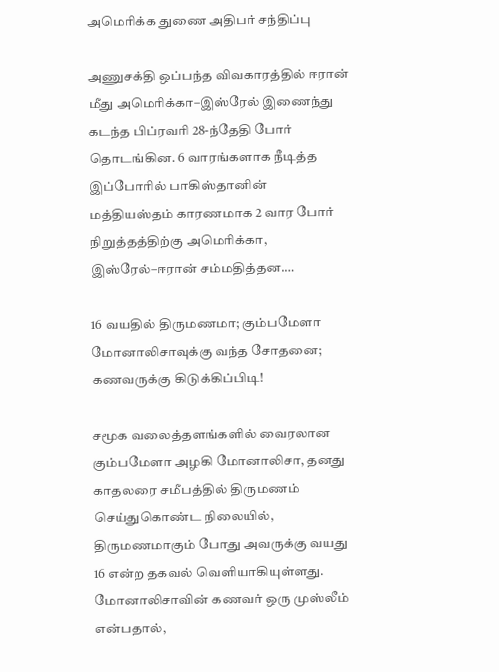அமெரிக்க துணை அதிபர் சந்திப்பு

அணுசக்தி ஒப்பந்த விவகாரத்தில் ஈரான் மீது அமெரிக்கா–இஸ்ரேல் இணைந்து கடந்த பிப்ரவரி 28-ந்தேதி போர் தொடங்கின. 6 வாரங்களாக நீடித்த இப்போரில் பாகிஸ்தானின் மத்தியஸ்தம் காரணமாக 2 வார போர் நிறுத்தத்திற்கு அமெரிக்கா, இஸ்ரேல்–ஈரான் சம்மதித்தன.…

16 வயதில் திருமணமா; கும்பமேளா மோனாலிசாவுக்கு வந்த சோதனை; கணவருக்கு கிடுக்கிப்பிடி!

சமூக வலைத்தளங்களில் வைரலான கும்பமேளா அழகி மோனாலிசா, தனது காதலரை சமீபத்தில் திருமணம் செய்துகொண்ட நிலையில், திருமணமாகும் போது அவருக்கு வயது 16 என்ற தகவல் வெளியாகியுள்ளது. மோனாலிசாவின் கணவர் ஒரு முஸ்லீம் என்பதால்,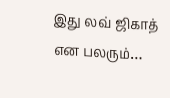இது லவ் ஜிகாத் என பலரும்…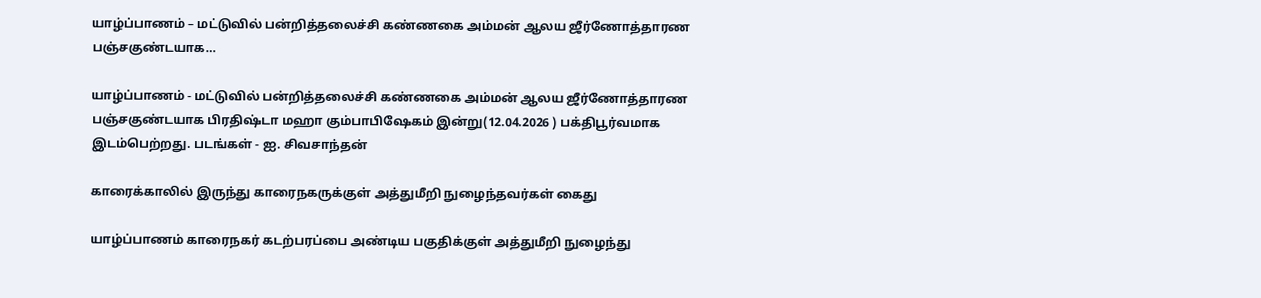யாழ்ப்பாணம் – மட்டுவில் பன்றித்தலைச்சி கண்ணகை அம்மன் ஆலய ஜீர்ணோத்தாரண பஞ்சகுண்டயாக…

யாழ்ப்பாணம் - மட்டுவில் பன்றித்தலைச்சி கண்ணகை அம்மன் ஆலய ஜீர்ணோத்தாரண பஞ்சகுண்டயாக பிரதிஷ்டா மஹா கும்பாபிஷேகம் இன்று(12.04.2026 ) பக்திபூர்வமாக இடம்பெற்றது. படங்கள் - ஐ. சிவசாந்தன்

காரைக்காலில் இருந்து காரைநகருக்குள் அத்துமீறி நுழைந்தவர்கள் கைது

யாழ்ப்பாணம் காரைநகர் கடற்பரப்பை அண்டிய பகுதிக்குள் அத்துமீறி நுழைந்து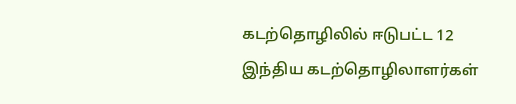கடற்தொழிலில் ஈடுபட்ட 12 இந்திய கடற்தொழிலாளர்கள்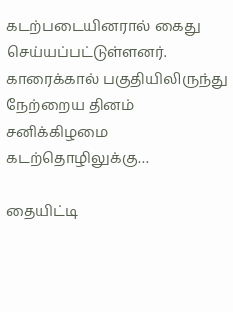கடற்படையினரால் கைது செய்யப்பட்டுள்ளனர். காரைக்கால் பகுதியிலிருந்து நேற்றைய தினம் சனிக்கிழமை கடற்தொழிலுக்கு…

தையிட்டி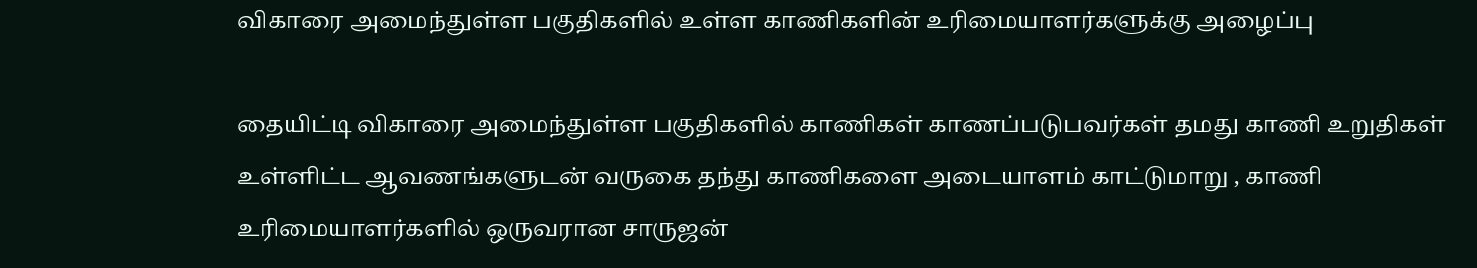விகாரை அமைந்துள்ள பகுதிகளில் உள்ள காணிகளின் உரிமையாளர்களுக்கு அழைப்பு

தையிட்டி விகாரை அமைந்துள்ள பகுதிகளில் காணிகள் காணப்படுபவர்கள் தமது காணி உறுதிகள் உள்ளிட்ட ஆவணங்களுடன் வருகை தந்து காணிகளை அடையாளம் காட்டுமாறு , காணி உரிமையாளர்களில் ஒருவரான சாருஜன்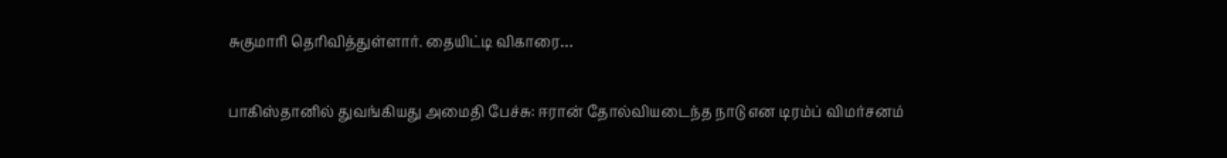சுகுமாரி தெரிவித்துள்ளார். தையிட்டி விகாரை…

பாகிஸ்தானில் துவங்கியது அமைதி பேச்சு: ஈரான் தோல்வியடைந்த நாடு என டிரம்ப் விமர்சனம்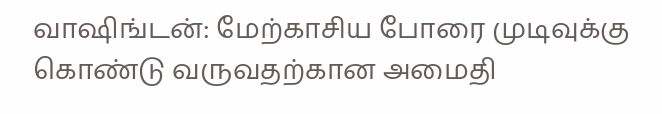வாஷிங்டன்: மேற்காசிய போரை முடிவுக்கு கொண்டு வருவதற்கான அமைதி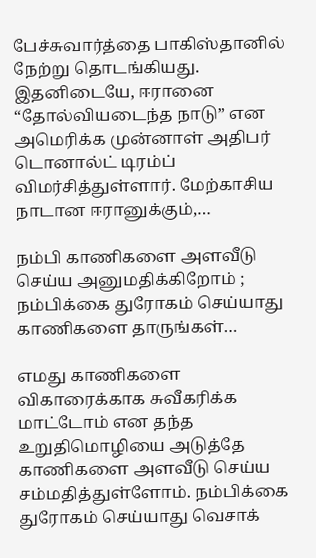பேச்சுவார்த்தை பாகிஸ்தானில் நேற்று தொடங்கியது. இதனிடையே, ஈரானை “தோல்வியடைந்த நாடு” என அமெரிக்க முன்னாள் அதிபர் டொனால்ட் டிரம்ப் விமர்சித்துள்ளார். மேற்காசிய நாடான ஈரானுக்கும்,…

நம்பி காணிகளை அளவீடு செய்ய அனுமதிக்கிறோம் ; நம்பிக்கை துரோகம் செய்யாது காணிகளை தாருங்கள்…

எமது காணிகளை விகாரைக்காக சுவீகரிக்க மாட்டோம் என தந்த உறுதிமொழியை அடுத்தே காணிகளை அளவீடு செய்ய சம்மதித்துள்ளோம். நம்பிக்கை துரோகம் செய்யாது வெசாக்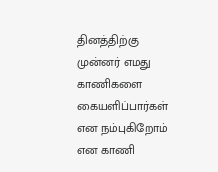தினத்திற்கு முன்னர் எமது காணிகளை கையளிப்பார்கள் என நம்புகிறோம் என காணி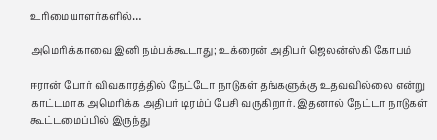உரிமையாளர்களில்…

அமெரிக்காவை இனி நம்பக்கூடாது; உக்ரைன் அதிபர் ஜெலன்ஸ்கி கோபம்

ஈரான் போர் விவகாரத்தில் நேட்டோ நாடுகள் தங்களுக்கு உதவவில்லை என்று காட்டமாக அமெரிக்க அதிபர் டிரம்ப் பேசி வருகிறார். இதனால் நேட்டா நாடுகள் கூட்டமைப்பில் இருந்து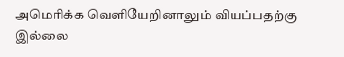அமெரிக்க வெளியேறினாலும் வியப்பதற்கு இல்லை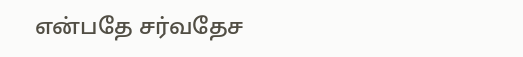என்பதே சர்வதேச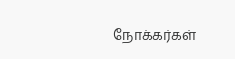நோக்கர்கள்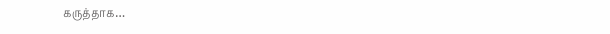கருத்தாக…